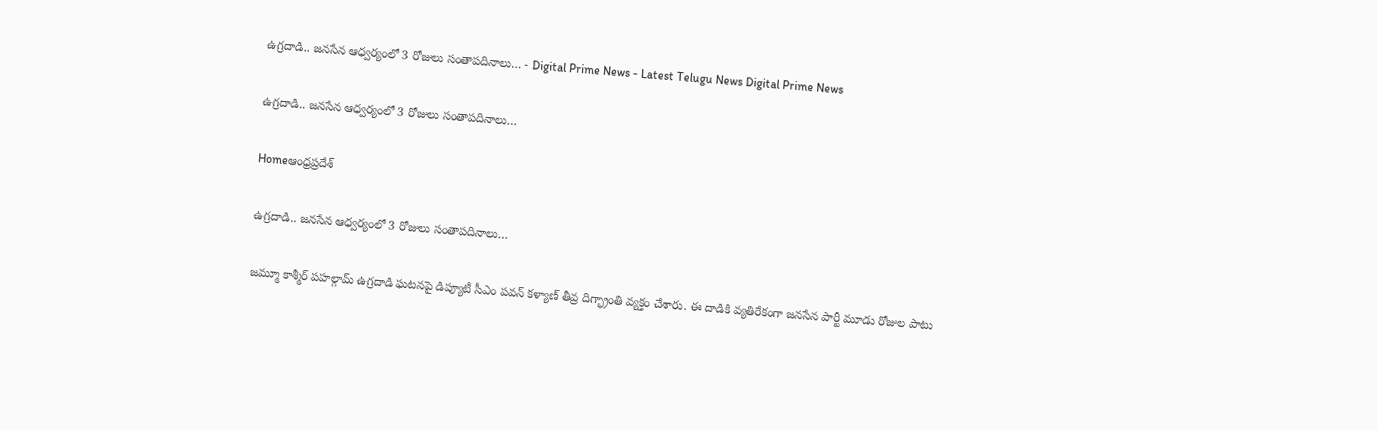ఉగ్రదాడి.. జనసేన ఆధ్వర్యంలో 3 రోజులు సంతాపదినాలు… - Digital Prime News - Latest Telugu News Digital Prime News

ఉగ్రదాడి.. జనసేన ఆధ్వర్యంలో 3 రోజులు సంతాపదినాలు…

Homeఆంధ్రప్రదేశ్

ఉగ్రదాడి.. జనసేన ఆధ్వర్యంలో 3 రోజులు సంతాపదినాలు…

జమ్మూ కాశ్మీర్ పహల్గామ్ ఉగ్రదాడి ఘటనపై డిప్యూటీ సీఎం పవన్ కళ్యాణ్ తీవ్ర దిగ్భ్రాంతి వ్యక్తం చేశారు. ఈ దాడికి వ్యతిరేకంగా జనసేన పార్టీ మూడు రోజుల పాటు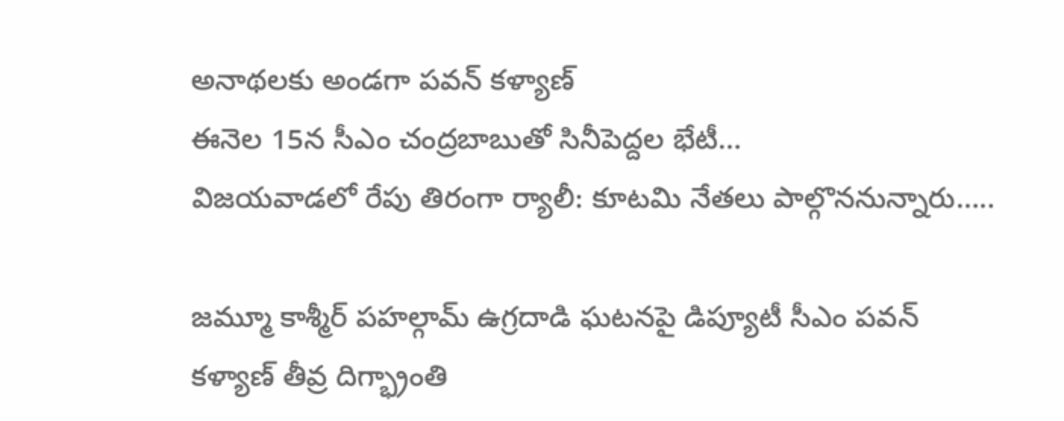అనాథలకు అండగా పవన్ కళ్యాణ్
ఈనెల 15న సీఎం చంద్రబాబుతో సినీపెద్దల భేటీ…
విజయవాడలో రేపు తిరంగా ర్యాలీ: కూటమి నేతలు పాల్గొననున్నారు…..

జమ్మూ కాశ్మీర్ పహల్గామ్ ఉగ్రదాడి ఘటనపై డిప్యూటీ సీఎం పవన్ కళ్యాణ్ తీవ్ర దిగ్భ్రాంతి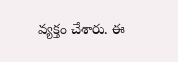వ్యక్తం చేశారు. ఈ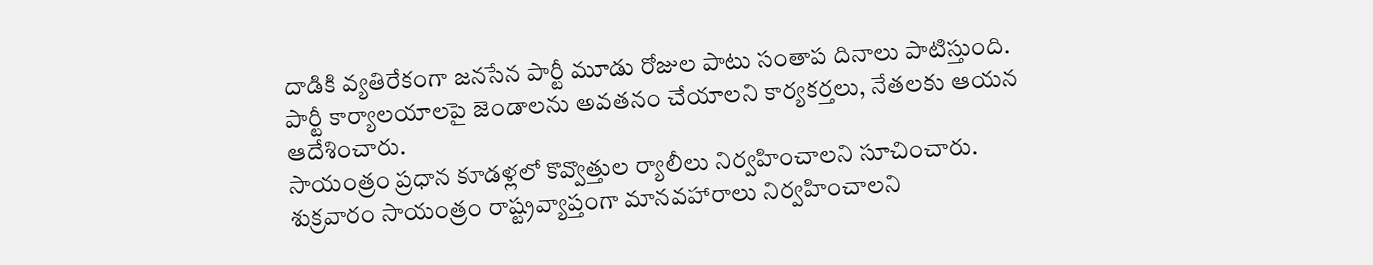దాడికి వ్యతిరేకంగా జనసేన పార్టీ మూడు రోజుల పాటు సంతాప దినాలు పాటిస్తుంది.
పార్టీ కార్యాలయాలపై జెండాలను అవతనం చేయాలని కార్యకర్తలు, నేతలకు ఆయన ఆదేశించారు.
సాయంత్రం ప్రధాన కూడళ్లలో కొవ్వొత్తుల ర్యాలీలు నిర్వహించాలని సూచించారు.
శుక్రవారం సాయంత్రం రాష్ట్రవ్యాప్తంగా మానవహారాలు నిర్వహించాలని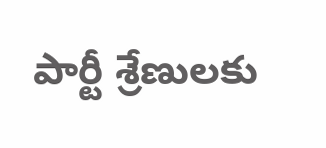పార్టీ శ్రేణులకు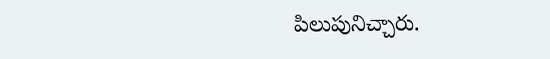పిలుపునిచ్చారు.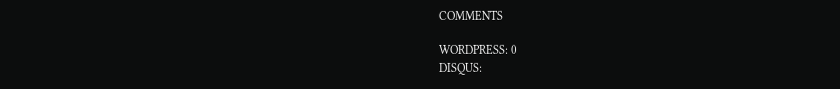COMMENTS

WORDPRESS: 0
DISQUS: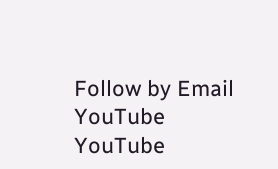Follow by Email
YouTube
YouTube